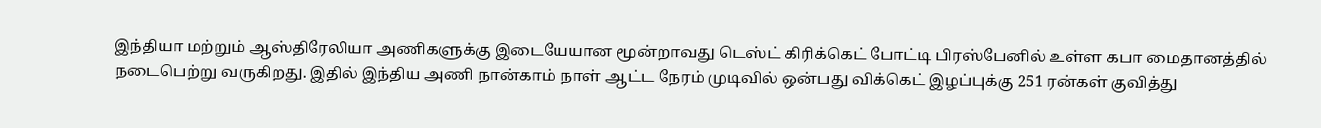இந்தியா மற்றும் ஆஸ்திரேலியா அணிகளுக்கு இடையேயான மூன்றாவது டெஸ்ட் கிரிக்கெட் போட்டி பிரஸ்பேனில் உள்ள கபா மைதானத்தில் நடைபெற்று வருகிறது. இதில் இந்திய அணி நான்காம் நாள் ஆட்ட நேரம் முடிவில் ஒன்பது விக்கெட் இழப்புக்கு 251 ரன்கள் குவித்து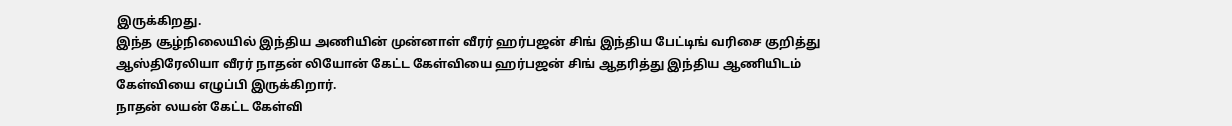இருக்கிறது.
இந்த சூழ்நிலையில் இந்திய அணியின் முன்னாள் வீரர் ஹர்பஜன் சிங் இந்திய பேட்டிங் வரிசை குறித்து ஆஸ்திரேலியா வீரர் நாதன் லியோன் கேட்ட கேள்வியை ஹர்பஜன் சிங் ஆதரித்து இந்திய ஆணியிடம் கேள்வியை எழுப்பி இருக்கிறார்.
நாதன் லயன் கேட்ட கேள்வி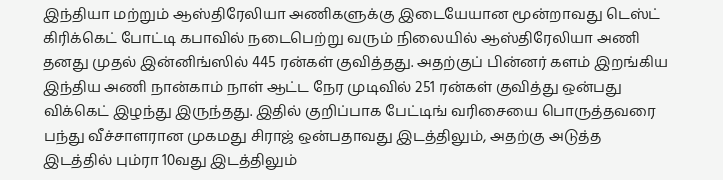இந்தியா மற்றும் ஆஸ்திரேலியா அணிகளுக்கு இடையேயான மூன்றாவது டெஸ்ட் கிரிக்கெட் போட்டி கபாவில் நடைபெற்று வரும் நிலையில் ஆஸ்திரேலியா அணி தனது முதல் இன்னிங்ஸில் 445 ரன்கள் குவித்தது. அதற்குப் பின்னர் களம் இறங்கிய இந்திய அணி நான்காம் நாள் ஆட்ட நேர முடிவில் 251 ரன்கள் குவித்து ஒன்பது விக்கெட் இழந்து இருந்தது. இதில் குறிப்பாக பேட்டிங் வரிசையை பொருத்தவரை பந்து வீச்சாளரான முகமது சிராஜ் ஒன்பதாவது இடத்திலும், அதற்கு அடுத்த இடத்தில் பும்ரா 10வது இடத்திலும்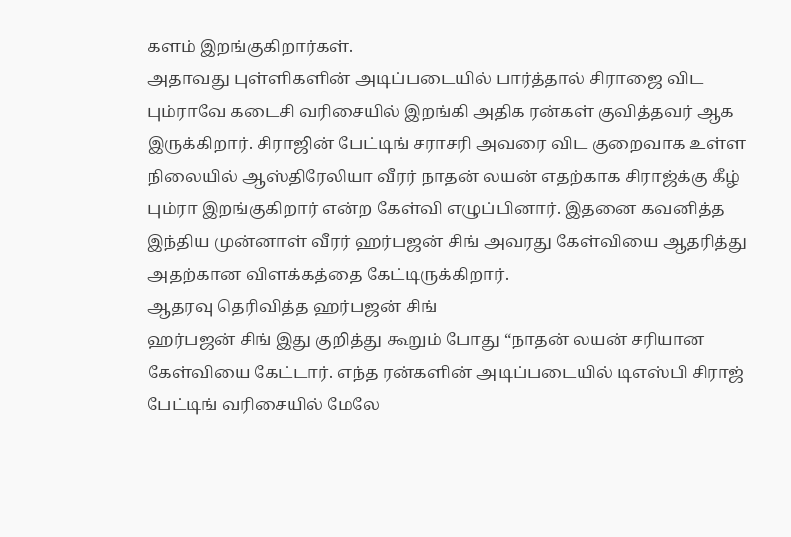களம் இறங்குகிறார்கள்.
அதாவது புள்ளிகளின் அடிப்படையில் பார்த்தால் சிராஜை விட பும்ராவே கடைசி வரிசையில் இறங்கி அதிக ரன்கள் குவித்தவர் ஆக இருக்கிறார். சிராஜின் பேட்டிங் சராசரி அவரை விட குறைவாக உள்ள நிலையில் ஆஸ்திரேலியா வீரர் நாதன் லயன் எதற்காக சிராஜ்க்கு கீழ் பும்ரா இறங்குகிறார் என்ற கேள்வி எழுப்பினார். இதனை கவனித்த இந்திய முன்னாள் வீரர் ஹர்பஜன் சிங் அவரது கேள்வியை ஆதரித்து அதற்கான விளக்கத்தை கேட்டிருக்கிறார்.
ஆதரவு தெரிவித்த ஹர்பஜன் சிங்
ஹர்பஜன் சிங் இது குறித்து கூறும் போது “நாதன் லயன் சரியான கேள்வியை கேட்டார். எந்த ரன்களின் அடிப்படையில் டிஎஸ்பி சிராஜ் பேட்டிங் வரிசையில் மேலே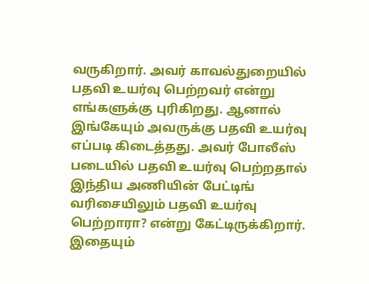வருகிறார். அவர் காவல்துறையில் பதவி உயர்வு பெற்றவர் என்று எங்களுக்கு புரிகிறது. ஆனால் இங்கேயும் அவருக்கு பதவி உயர்வு எப்படி கிடைத்தது. அவர் போலீஸ் படையில் பதவி உயர்வு பெற்றதால் இந்திய அணியின் பேட்டிங் வரிசையிலும் பதவி உயர்வு பெற்றாரா? என்று கேட்டிருக்கிறார்.
இதையும்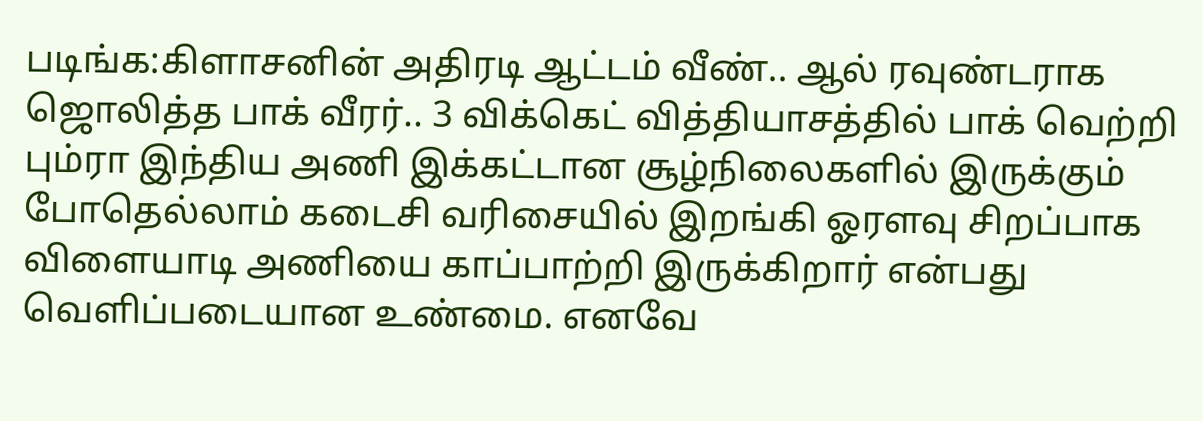படிங்க:கிளாசனின் அதிரடி ஆட்டம் வீண்.. ஆல் ரவுண்டராக ஜொலித்த பாக் வீரர்.. 3 விக்கெட் வித்தியாசத்தில் பாக் வெற்றி
பும்ரா இந்திய அணி இக்கட்டான சூழ்நிலைகளில் இருக்கும் போதெல்லாம் கடைசி வரிசையில் இறங்கி ஓரளவு சிறப்பாக விளையாடி அணியை காப்பாற்றி இருக்கிறார் என்பது வெளிப்படையான உண்மை. எனவே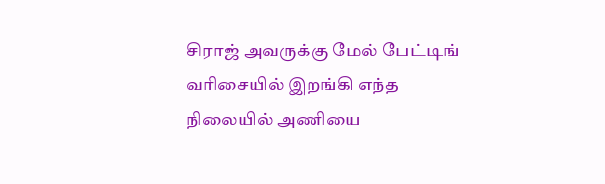சிராஜ் அவருக்கு மேல் பேட்டிங் வரிசையில் இறங்கி எந்த நிலையில் அணியை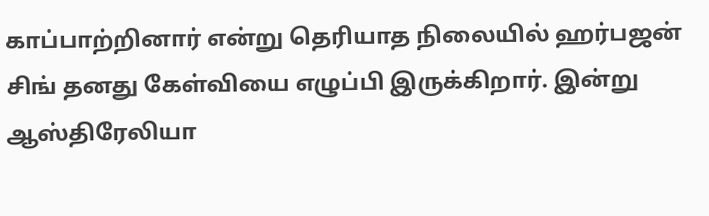காப்பாற்றினார் என்று தெரியாத நிலையில் ஹர்பஜன் சிங் தனது கேள்வியை எழுப்பி இருக்கிறார். இன்று ஆஸ்திரேலியா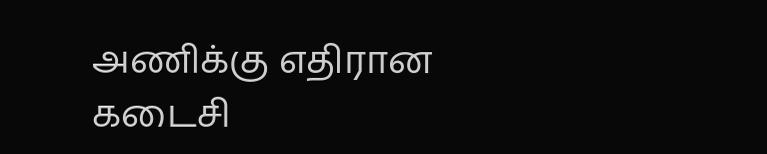அணிக்கு எதிரான கடைசி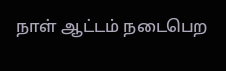நாள் ஆட்டம் நடைபெற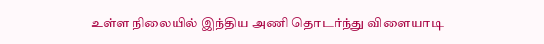உள்ள நிலையில் இந்திய அணி தொடர்ந்து விளையாடி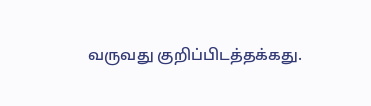வருவது குறிப்பிடத்தக்கது.